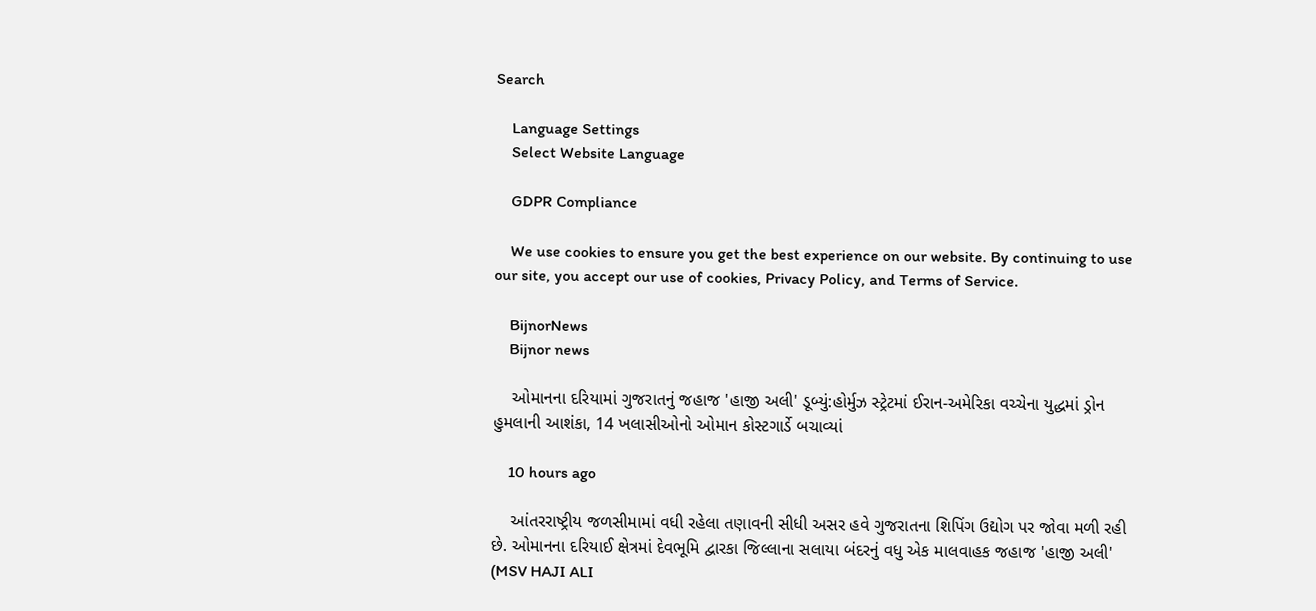Search

    Language Settings
    Select Website Language

    GDPR Compliance

    We use cookies to ensure you get the best experience on our website. By continuing to use our site, you accept our use of cookies, Privacy Policy, and Terms of Service.

    BijnorNews
    Bijnor news

    ઓમાનના દરિયામાં ગુજરાતનું જહાજ 'હાજી અલી' ડૂબ્યું:હોર્મુઝ સ્ટ્રેટમાં ઈરાન-અમેરિકા વચ્ચેના યુદ્ધમાં ડ્રોન હુમલાની આશંકા, 14 ખલાસીઓનો ઓમાન કોસ્ટગાર્ડે બચાવ્યાં

    10 hours ago

    આંતરરાષ્ટ્રીય જળસીમામાં વધી રહેલા તણાવની સીધી અસર હવે ગુજરાતના શિપિંગ ઉદ્યોગ પર જોવા મળી રહી છે. ઓમાનના દરિયાઈ ક્ષેત્રમાં દેવભૂમિ દ્વારકા જિલ્લાના સલાયા બંદરનું વધુ એક માલવાહક જહાજ 'હાજી અલી' (MSV HAJI ALI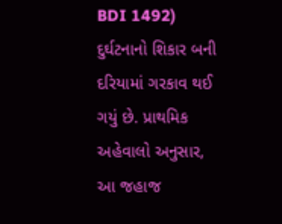BDI 1492) દુર્ઘટનાનો શિકાર બની દરિયામાં ગરકાવ થઈ ગયું છે. પ્રાથમિક અહેવાલો અનુસાર, આ જહાજ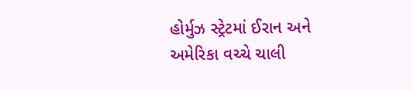હોર્મુઝ સ્ટ્રેટમાં ઈરાન અને અમેરિકા વચ્ચે ચાલી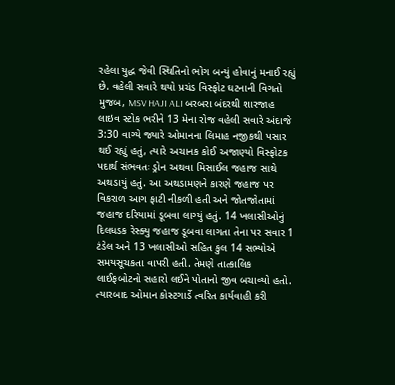રહેલા યુદ્ધ જેવી સ્થિતિનો ભોગ બન્યું હોવાનું મનાઈ રહ્યું છે. વહેલી સવારે થયો પ્રચંડ વિસ્ફોટ ઘટનાની વિગતો મુજબ, MSV HAJI ALI બરબરા બંદરથી શારજાહ લાઇવ સ્ટોક ભરીને 13 મેના રોજ વહેલી સવારે અંદાજે 3:30 વાગ્યે જ્યારે ઓમાનના લિમાહ નજીકથી પસાર થઈ રહ્યું હતું, ત્યારે અચાનક કોઈ અજાણ્યો વિસ્ફોટક પદાર્થ સંભવતઃ ડ્રોન અથવા મિસાઈલ જહાજ સાથે અથડાયું હતું. આ અથડામણને કારણે જહાજ પર વિકરાળ આગ ફાટી નીકળી હતી અને જોતજોતામાં જહાજ દરિયામાં ડૂબવા લાગ્યું હતું. 14 ખલાસીઓનું દિલધડક રેસ્ક્યુ જહાજ ડૂબવા લાગતા તેના પર સવાર 1 ટંડેલ અને 13 ખલાસીઓ સહિત કુલ 14 સભ્યોએ સમયસૂચકતા વાપરી હતી. તેમણે તાત્કાલિક લાઈફબોટનો સહારો લઈને પોતાનો જીવ બચાવ્યો હતો. ત્યારબાદ ઓમાન કોસ્ટગાર્ડે ત્વરિત કાર્યવાહી કરી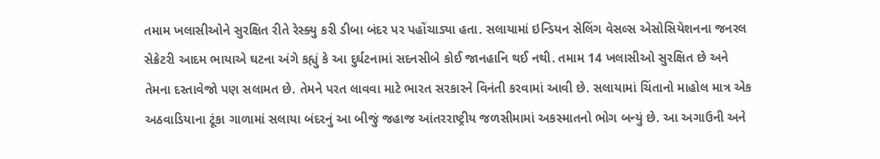તમામ ખલાસીઓને સુરક્ષિત રીતે રેસ્ક્યુ કરી ડીબા બંદર પર પહોંચાડ્યા હતા. સલાયામાં ઇન્ડિયન સેલિંગ વેસલ્સ એસોસિયેશનના જનરલ સેક્રેટરી આદમ ભાયાએ ઘટના અંગે કહ્યું કે આ દુર્ઘટનામાં સદનસીબે કોઈ જાનહાનિ થઈ નથી. તમામ 14 ખલાસીઓ સુરક્ષિત છે અને તેમના દસ્તાવેજો પણ સલામત છે. તેમને પરત લાવવા માટે ભારત સરકારને વિનંતી કરવામાં આવી છે. સલાયામાં ચિંતાનો માહોલ માત્ર એક અઠવાડિયાના ટૂંકા ગાળામાં સલાયા બંદરનું આ બીજું જહાજ આંતરરાષ્ટ્રીય જળસીમામાં અકસ્માતનો ભોગ બન્યું છે. આ અગાઉની અને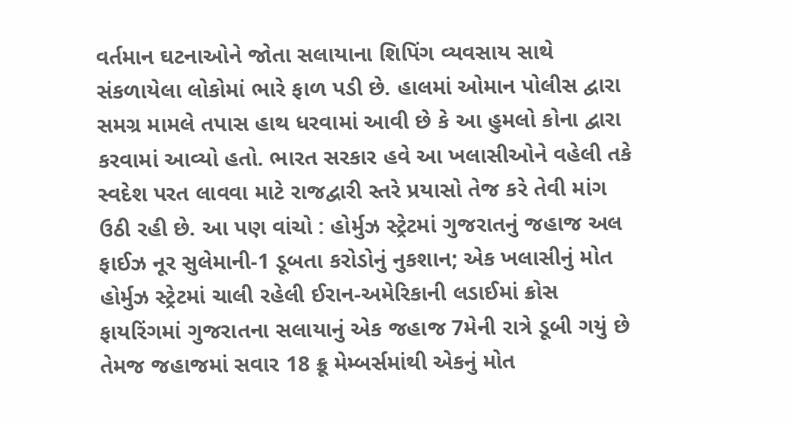વર્તમાન ઘટનાઓને જોતા સલાયાના શિપિંગ વ્યવસાય સાથે સંકળાયેલા લોકોમાં ભારે ફાળ પડી છે. હાલમાં ઓમાન પોલીસ દ્વારા સમગ્ર મામલે તપાસ હાથ ધરવામાં આવી છે કે આ હુમલો કોના દ્વારા કરવામાં આવ્યો હતો. ભારત સરકાર હવે આ ખલાસીઓને વહેલી તકે સ્વદેશ પરત લાવવા માટે રાજદ્વારી સ્તરે પ્રયાસો તેજ કરે તેવી માંગ ઉઠી રહી છે. આ પણ વાંચો : હોર્મુઝ સ્ટ્રેટમાં ગુજરાતનું જહાજ અલ ફાઈઝ નૂર સુલેમાની-1 ડૂબતા કરોડોનું નુકશાન; એક ખલાસીનું મોત હોર્મુઝ સ્ટ્રેટમાં ચાલી રહેલી ઈરાન-અમેરિકાની લડાઈમાં ક્રોસ ફાયરિંગમાં ગુજરાતના સલાયાનું એક જહાજ 7મેની રાત્રે ડૂબી ગયું છે તેમજ જહાજમાં સવાર 18 ક્રૂ મેમ્બર્સમાંથી એકનું મોત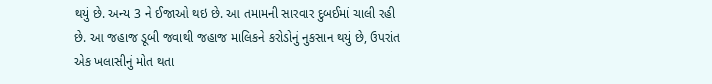થયું છે. અન્ય 3 ને ઈજાઓ થઇ છે. આ તમામની સારવાર દુબઈમાં ચાલી રહી છે. આ જહાજ ડૂબી જવાથી જહાજ માલિકને કરોડોનું નુકસાન થયું છે, ઉપરાંત એક ખલાસીનું મોત થતા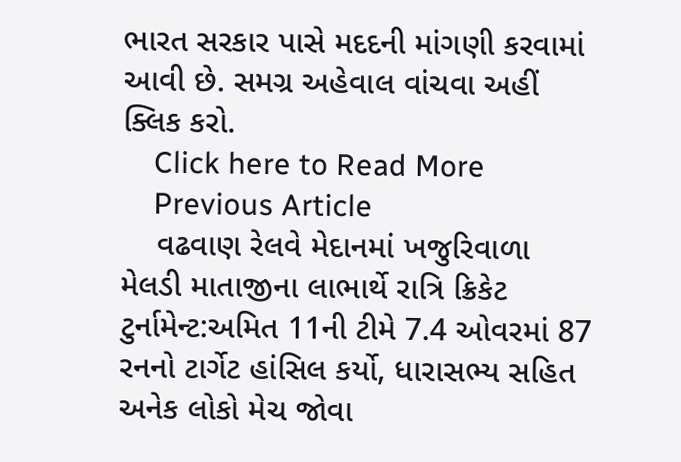ભારત સરકાર પાસે મદદની માંગણી કરવામાં આવી છે. સમગ્ર અહેવાલ વાંચવા અહીં ક્લિક કરો.
    Click here to Read More
    Previous Article
    વઢવાણ રેલવે મેદાનમાં ખજુરિવાળા મેલડી માતાજીના લાભાર્થે રાત્રિ ક્રિકેટ ટુર્નામેન્ટ:અમિત 11ની ટીમે 7.4 ઓવરમાં 87 રનનો ટાર્ગેટ હાંસિલ કર્યો, ધારાસભ્ય સહિત અનેક લોકો મેચ જોવા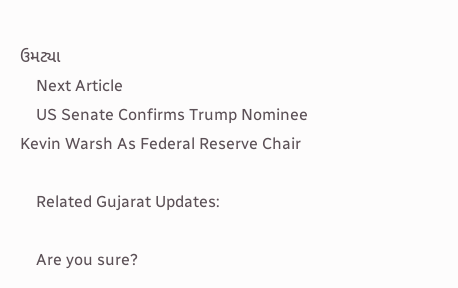ઉમટ્યા
    Next Article
    US Senate Confirms Trump Nominee Kevin Warsh As Federal Reserve Chair

    Related Gujarat Updates:

    Are you sure?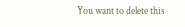You want to delete this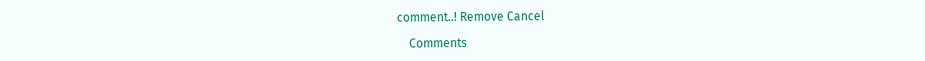comment..! Remove Cancel

    Comments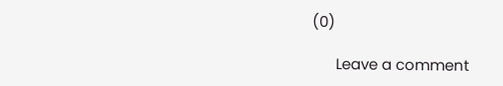(0)

      Leave a comment